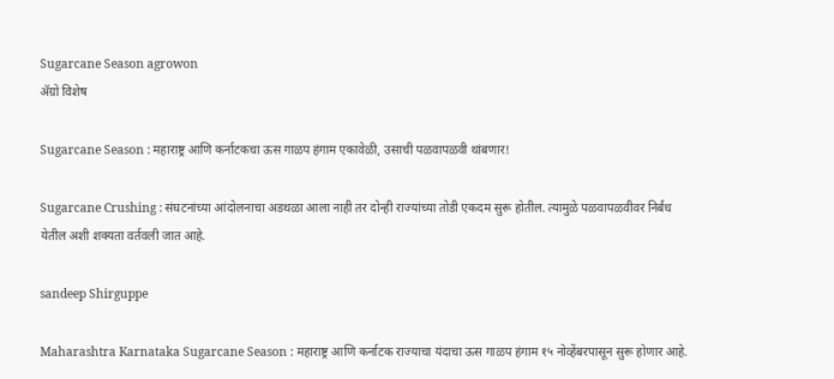Sugarcane Season agrowon
ॲग्रो विशेष

Sugarcane Season : महाराष्ट्र आणि कर्नाटकचा ऊस गाळप हंगाम एकावेळी, उसाची पळवापळवी थांबणार!

Sugarcane Crushing : संघटनांच्या आंदोलनाचा अडथळा आला नाही तर दोन्ही राज्यांच्या तोडी एकदम सुरू होतील. त्यामुळे पळवापळवीवर निर्बंध येतील अशी शक्यता वर्तवली जात आहे.

sandeep Shirguppe

Maharashtra Karnataka Sugarcane Season : महाराष्ट्र आणि कर्नाटक राज्याचा यंदाचा ऊस गाळप हंगाम १५ नोव्हेंबरपासून सुरू होणार आहे.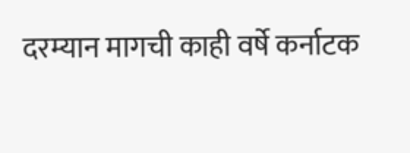दरम्यान मागची काही वर्षे कर्नाटक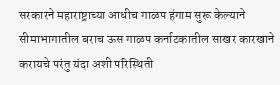सरकारने महाराष्ट्राच्या आधीच गाळप हंगाम सुरू केल्याने सीमाभागातील बराच ऊस गाळप कर्नाटकातील साखर कारखाने करायचे परंतु यंदा अशी परिस्थिती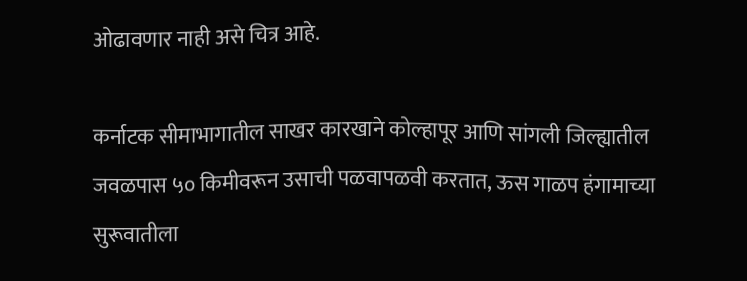ओढावणार नाही असे चित्र आहे.

कर्नाटक सीमाभागातील साखर कारखाने कोल्हापूर आणि सांगली जिल्ह्यातील जवळपास ५० किमीवरून उसाची पळवापळवी करतात, ऊस गाळप हंगामाच्या सुरूवातीला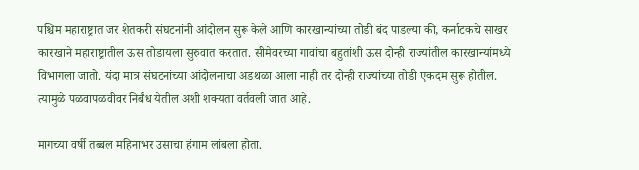पश्चिम महाराष्ट्रात जर शेतकरी संघटनांनी आंदोलन सुरू केले आणि कारखान्यांच्या तोडी बंद पाडल्या की, कर्नाटकचे साखर कारखाने महाराष्ट्रातील ऊस तोडायला सुरुवात करतात. सीमेवरच्या गावांचा बहुतांशी ऊस दोन्ही राज्यांतील कारखान्यांमध्ये विभागला जातो. यंदा मात्र संघटनांच्या आंदोलनाचा अडथळा आला नाही तर दोन्ही राज्यांच्या तोडी एकदम सुरू होतील. त्यामुळे पळवापळवीवर निर्बंध येतील अशी शक्यता वर्तवली जात आहे.

मागच्या वर्षी तब्बल महिनाभर उसाचा हंगाम लांबला होता.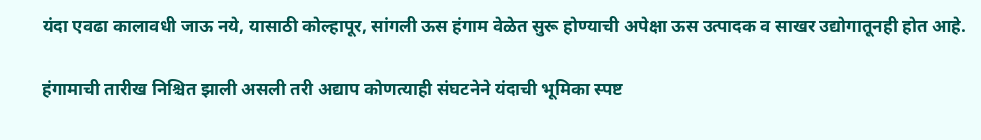यंदा एवढा कालावधी जाऊ नये, यासाठी कोल्हापूर, सांगली ऊस हंगाम वेळेत सुरू होण्याची अपेक्षा ऊस उत्पादक व साखर उद्योगातूनही होत आहे.

हंगामाची तारीख निश्चित झाली असली तरी अद्याप कोणत्याही संघटनेने यंदाची भूमिका स्पष्ट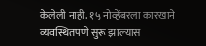केलेली नाही. १५ नोव्हेंबरला कारखाने व्यवस्थितपणे सुरू झाल्‍यास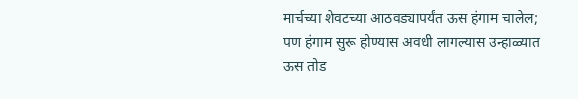मार्चच्या शेवटच्या आठवड्यापर्यंत ऊस हंगाम चालेल; पण हंगाम सुरू होण्यास अवधी लागल्‍यास उन्हाळ्यात ऊस तोड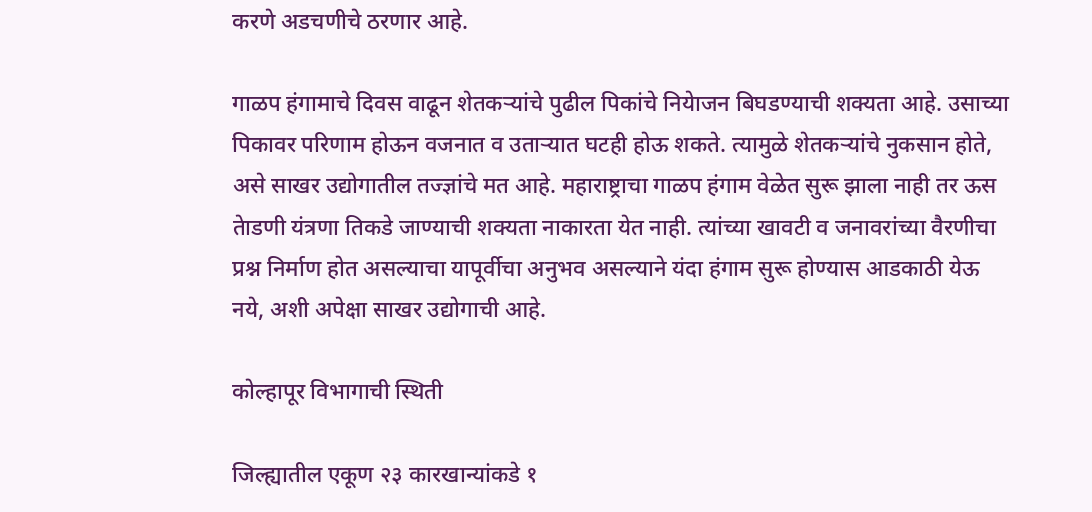करणे अडचणीचे ठरणार आहे.

गाळप हंगामाचे दिवस वाढून शेतकऱ्यांचे पुढील पिकांचे नियेाजन बिघडण्याची शक्यता आहे. उसाच्या पिकावर परिणाम होऊन वजनात व उताऱ्यात घटही होऊ शकते. त्यामुळे शेतकऱ्यांचे नुकसान होते, असे साखर उद्योगातील तज्ज्ञांचे मत आहे. महाराष्ट्राचा गाळप हंगाम वेळेत सुरू झाला नाही तर ऊस तेाडणी यंत्रणा तिकडे जाण्याची शक्यता नाकारता येत नाही. त्यांच्या खावटी व जनावरांच्या वैरणीचा प्रश्न निर्माण होत असल्याचा यापूर्वीचा अनुभव असल्याने यंदा हंगाम सुरू होण्यास आडकाठी येऊ नये, अशी अपेक्षा साखर उद्योगाची आहे.

कोल्हापूर विभागाची स्‍थिती

जिल्ह्यातील एकूण २३ कारखान्यांकडे १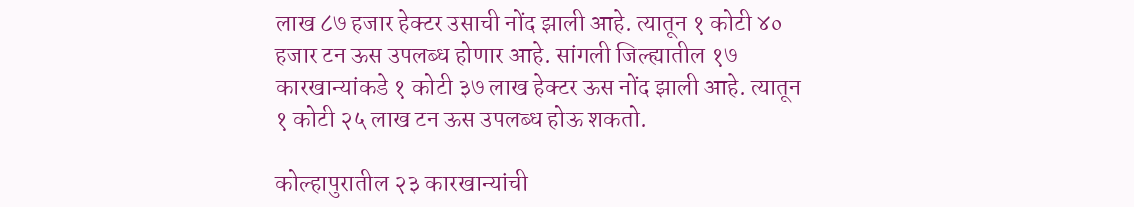लाख ८७ हजार हेक्टर उसाची नोंद झाली आहे. त्यातून १ कोटी ४० हजार टन ऊस उपलब्ध होणार आहे. सांगली जिल्ह्यातील १७ कारखान्यांकडे १ कोटी ३७ लाख हेक्टर ऊस नोंद झाली आहे. त्यातून १ कोटी २५ लाख टन ऊस उपलब्ध होऊ शकतो.

कोल्हापुरातील २३ कारखान्यांची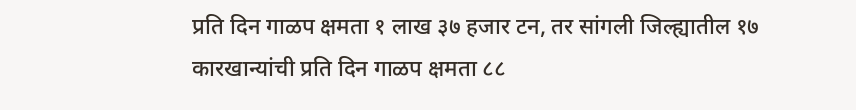प्रति दिन गाळप क्षमता १ लाख ३७ हजार टन, तर सांगली जिल्ह्यातील १७ कारखान्यांची प्रति दिन गाळप क्षमता ८८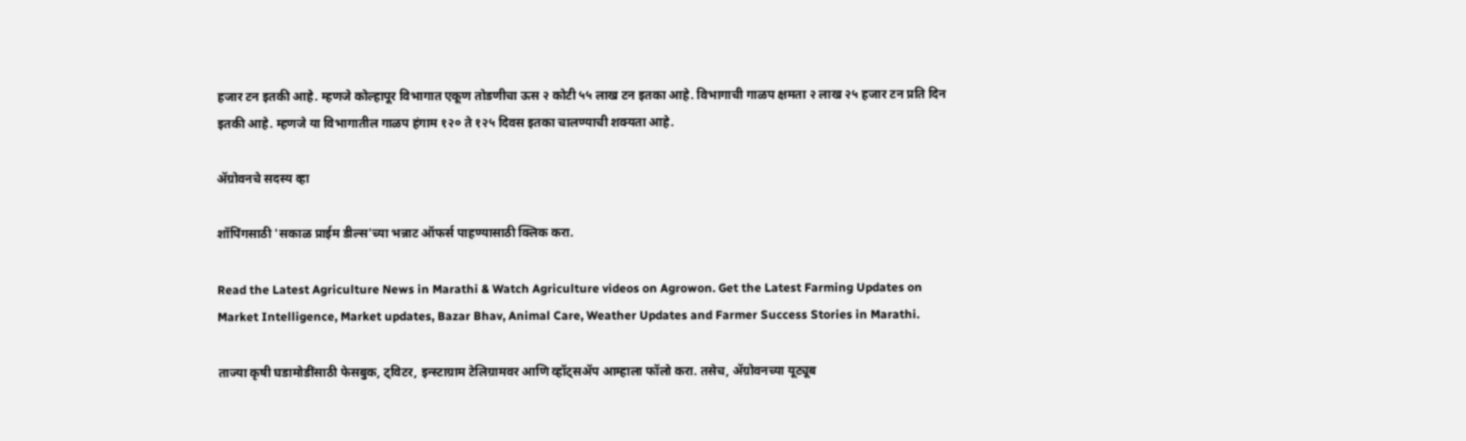हजार टन इतकी आहे. म्हणजे कोल्हापूर विभागात एकूण तोडणीचा ऊस २ कोटी ५५ लाख टन इतका आहे. विभागाची गाळप क्षमता २ लाख २५ हजार टन प्रति दिन इतकी आहे. म्हणजे या विभागातील गाळप हंगाम १२० ते १२५ दिवस इतका चालण्याची शक्यता आहे.

ॲग्रोवनचे सदस्य व्हा

शॉपिंगसाठी 'सकाळ प्राईम डील्स'च्या भन्नाट ऑफर्स पाहण्यासाठी क्लिक करा.

Read the Latest Agriculture News in Marathi & Watch Agriculture videos on Agrowon. Get the Latest Farming Updates on Market Intelligence, Market updates, Bazar Bhav, Animal Care, Weather Updates and Farmer Success Stories in Marathi.

ताज्या कृषी घडामोडींसाठी फेसबुक, ट्विटर, इन्स्टाग्राम टेलिग्रामवर आणि व्हॉट्सॲप आम्हाला फॉलो करा. तसेच, ॲग्रोवनच्या यूट्यूब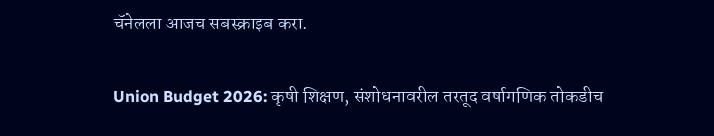चॅनेलला आजच सबस्क्राइब करा.

Union Budget 2026: कृषी शिक्षण, संशोधनावरील तरतूद वर्षागणिक तोकडीच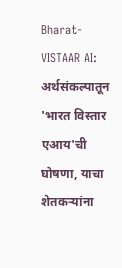Bharat-VISTAAR AI: अर्थसंकल्पातून 'भारत विस्तार एआय'ची घोषणा, याचा शेतकऱ्यांना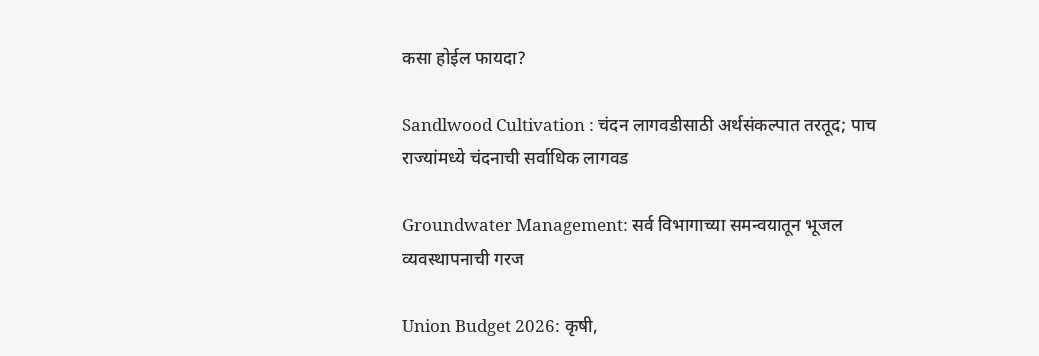कसा होईल फायदा?

Sandlwood Cultivation : चंदन लागवडीसाठी अर्थसंकल्पात तरतूद; पाच राज्यांमध्ये चंदनाची सर्वाधिक लागवड

Groundwater Management: सर्व विभागाच्या समन्वयातून भूजल व्यवस्थापनाची गरज

Union Budget 2026: कृषी,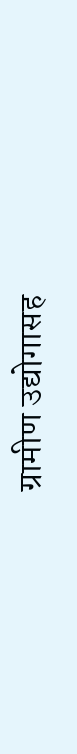ग्रामीण उद्योगासह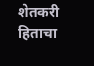शेतकरी हिताचा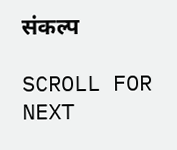संकल्प

SCROLL FOR NEXT